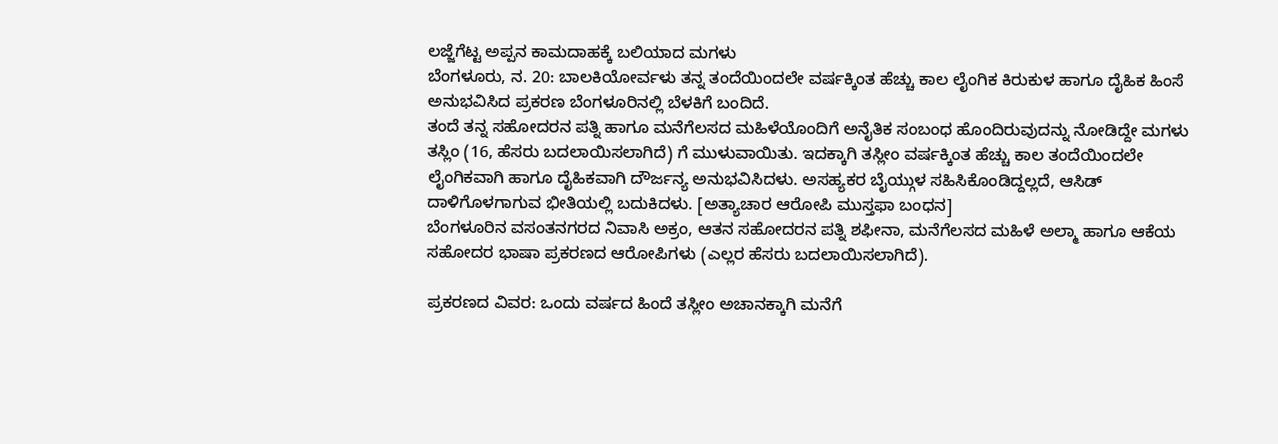ಲಜ್ಜೆಗೆಟ್ಟ ಅಪ್ಪನ ಕಾಮದಾಹಕ್ಕೆ ಬಲಿಯಾದ ಮಗಳು
ಬೆಂಗಳೂರು, ನ. 20: ಬಾಲಕಿಯೋರ್ವಳು ತನ್ನ ತಂದೆಯಿಂದಲೇ ವರ್ಷಕ್ಕಿಂತ ಹೆಚ್ಚು ಕಾಲ ಲೈಂಗಿಕ ಕಿರುಕುಳ ಹಾಗೂ ದೈಹಿಕ ಹಿಂಸೆ ಅನುಭವಿಸಿದ ಪ್ರಕರಣ ಬೆಂಗಳೂರಿನಲ್ಲಿ ಬೆಳಕಿಗೆ ಬಂದಿದೆ.
ತಂದೆ ತನ್ನ ಸಹೋದರನ ಪತ್ನಿ ಹಾಗೂ ಮನೆಗೆಲಸದ ಮಹಿಳೆಯೊಂದಿಗೆ ಅನೈತಿಕ ಸಂಬಂಧ ಹೊಂದಿರುವುದನ್ನು ನೋಡಿದ್ದೇ ಮಗಳು ತಸ್ಲಿಂ (16, ಹೆಸರು ಬದಲಾಯಿಸಲಾಗಿದೆ) ಗೆ ಮುಳುವಾಯಿತು. ಇದಕ್ಕಾಗಿ ತಸ್ಲೀಂ ವರ್ಷಕ್ಕಿಂತ ಹೆಚ್ಚು ಕಾಲ ತಂದೆಯಿಂದಲೇ ಲೈಂಗಿಕವಾಗಿ ಹಾಗೂ ದೈಹಿಕವಾಗಿ ದೌರ್ಜನ್ಯ ಅನುಭವಿಸಿದಳು. ಅಸಹ್ಯಕರ ಬೈಯ್ಗುಳ ಸಹಿಸಿಕೊಂಡಿದ್ದಲ್ಲದೆ, ಆಸಿಡ್ ದಾಳಿಗೊಳಗಾಗುವ ಭೀತಿಯಲ್ಲಿ ಬದುಕಿದಳು. [ಅತ್ಯಾಚಾರ ಆರೋಪಿ ಮುಸ್ತಫಾ ಬಂಧನ]
ಬೆಂಗಳೂರಿನ ವಸಂತನಗರದ ನಿವಾಸಿ ಅಕ್ರಂ, ಆತನ ಸಹೋದರನ ಪತ್ನಿ ಶಫೀನಾ, ಮನೆಗೆಲಸದ ಮಹಿಳೆ ಅಲ್ಮಾ ಹಾಗೂ ಆಕೆಯ ಸಹೋದರ ಭಾಷಾ ಪ್ರಕರಣದ ಆರೋಪಿಗಳು (ಎಲ್ಲರ ಹೆಸರು ಬದಲಾಯಿಸಲಾಗಿದೆ).

ಪ್ರಕರಣದ ವಿವರ: ಒಂದು ವರ್ಷದ ಹಿಂದೆ ತಸ್ಲೀಂ ಅಚಾನಕ್ಕಾಗಿ ಮನೆಗೆ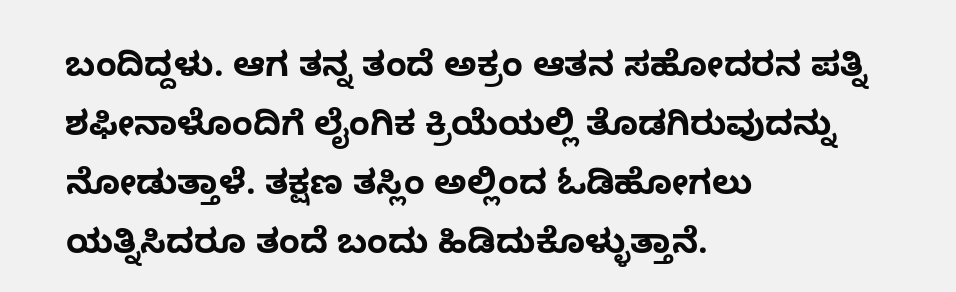ಬಂದಿದ್ದಳು. ಆಗ ತನ್ನ ತಂದೆ ಅಕ್ರಂ ಆತನ ಸಹೋದರನ ಪತ್ನಿ ಶಫೀನಾಳೊಂದಿಗೆ ಲೈಂಗಿಕ ಕ್ರಿಯೆಯಲ್ಲಿ ತೊಡಗಿರುವುದನ್ನು ನೋಡುತ್ತಾಳೆ. ತಕ್ಷಣ ತಸ್ಲಿಂ ಅಲ್ಲಿಂದ ಓಡಿಹೋಗಲು ಯತ್ನಿಸಿದರೂ ತಂದೆ ಬಂದು ಹಿಡಿದುಕೊಳ್ಳುತ್ತಾನೆ.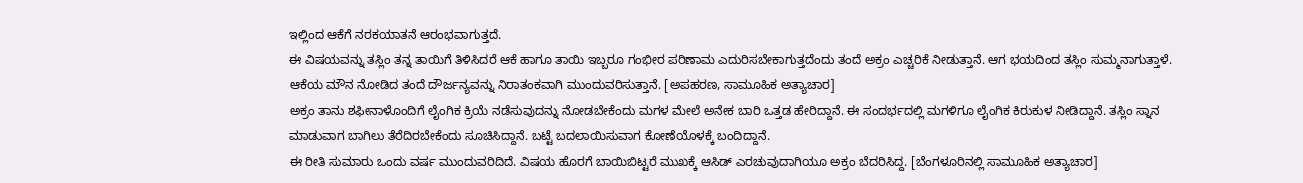ಇಲ್ಲಿಂದ ಆಕೆಗೆ ನರಕಯಾತನೆ ಆರಂಭವಾಗುತ್ತದೆ.
ಈ ವಿಷಯವನ್ನು ತಸ್ಲಿಂ ತನ್ನ ತಾಯಿಗೆ ತಿಳಿಸಿದರೆ ಆಕೆ ಹಾಗೂ ತಾಯಿ ಇಬ್ಬರೂ ಗಂಭೀರ ಪರಿಣಾಮ ಎದುರಿಸಬೇಕಾಗುತ್ತದೆಂದು ತಂದೆ ಅಕ್ರಂ ಎಚ್ಚರಿಕೆ ನೀಡುತ್ತಾನೆ. ಆಗ ಭಯದಿಂದ ತಸ್ಲಿಂ ಸುಮ್ಮನಾಗುತ್ತಾಳೆ. ಆಕೆಯ ಮೌನ ನೋಡಿದ ತಂದೆ ದೌರ್ಜನ್ಯವನ್ನು ನಿರಾತಂಕವಾಗಿ ಮುಂದುವರಿಸುತ್ತಾನೆ. [ಅಪಹರಣ, ಸಾಮೂಹಿಕ ಅತ್ಯಾಚಾರ]
ಅಕ್ರಂ ತಾನು ಶಫೀನಾಳೊಂದಿಗೆ ಲೈಂಗಿಕ ಕ್ರಿಯೆ ನಡೆಸುವುದನ್ನು ನೋಡಬೇಕೆಂದು ಮಗಳ ಮೇಲೆ ಅನೇಕ ಬಾರಿ ಒತ್ತಡ ಹೇರಿದ್ದಾನೆ. ಈ ಸಂದರ್ಭದಲ್ಲಿ ಮಗಳಿಗೂ ಲೈಂಗಿಕ ಕಿರುಕುಳ ನೀಡಿದ್ದಾನೆ. ತಸ್ಲಿಂ ಸ್ನಾನ ಮಾಡುವಾಗ ಬಾಗಿಲು ತೆರೆದಿರಬೇಕೆಂದು ಸೂಚಿಸಿದ್ದಾನೆ. ಬಟ್ಟೆ ಬದಲಾಯಿಸುವಾಗ ಕೋಣೆಯೊಳಕ್ಕೆ ಬಂದಿದ್ದಾನೆ.
ಈ ರೀತಿ ಸುಮಾರು ಒಂದು ವರ್ಷ ಮುಂದುವರಿದಿದೆ. ವಿಷಯ ಹೊರಗೆ ಬಾಯಿಬಿಟ್ಟರೆ ಮುಖಕ್ಕೆ ಆಸಿಡ್ ಎರಚುವುದಾಗಿಯೂ ಅಕ್ರಂ ಬೆದರಿಸಿದ್ದ. [ಬೆಂಗಳೂರಿನಲ್ಲಿ ಸಾಮೂಹಿಕ ಅತ್ಯಾಚಾರ]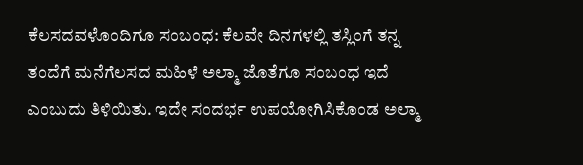ಕೆಲಸದವಳೊಂದಿಗೂ ಸಂಬಂಧ: ಕೆಲವೇ ದಿನಗಳಲ್ಲಿ ತಸ್ಲಿಂಗೆ ತನ್ನ ತಂದೆಗೆ ಮನೆಗೆಲಸದ ಮಹಿಳೆ ಅಲ್ಮಾ ಜೊತೆಗೂ ಸಂಬಂಧ ಇದೆ ಎಂಬುದು ತಿಳಿಯಿತು. ಇದೇ ಸಂದರ್ಭ ಉಪಯೋಗಿಸಿಕೊಂಡ ಅಲ್ಮಾ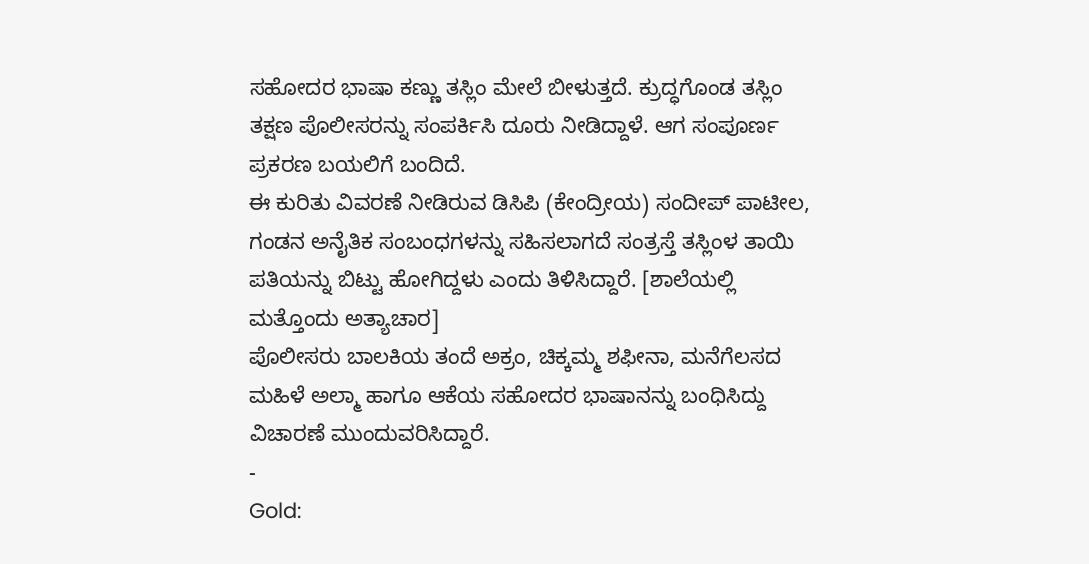ಸಹೋದರ ಭಾಷಾ ಕಣ್ಣು ತಸ್ಲಿಂ ಮೇಲೆ ಬೀಳುತ್ತದೆ. ಕ್ರುದ್ಧಗೊಂಡ ತಸ್ಲಿಂ ತಕ್ಷಣ ಪೊಲೀಸರನ್ನು ಸಂಪರ್ಕಿಸಿ ದೂರು ನೀಡಿದ್ದಾಳೆ. ಆಗ ಸಂಪೂರ್ಣ ಪ್ರಕರಣ ಬಯಲಿಗೆ ಬಂದಿದೆ.
ಈ ಕುರಿತು ವಿವರಣೆ ನೀಡಿರುವ ಡಿಸಿಪಿ (ಕೇಂದ್ರೀಯ) ಸಂದೀಪ್ ಪಾಟೀಲ, ಗಂಡನ ಅನೈತಿಕ ಸಂಬಂಧಗಳನ್ನು ಸಹಿಸಲಾಗದೆ ಸಂತ್ರಸ್ತೆ ತಸ್ಲಿಂಳ ತಾಯಿ ಪತಿಯನ್ನು ಬಿಟ್ಟು ಹೋಗಿದ್ದಳು ಎಂದು ತಿಳಿಸಿದ್ದಾರೆ. [ಶಾಲೆಯಲ್ಲಿ ಮತ್ತೊಂದು ಅತ್ಯಾಚಾರ]
ಪೊಲೀಸರು ಬಾಲಕಿಯ ತಂದೆ ಅಕ್ರಂ, ಚಿಕ್ಕಮ್ಮ ಶಫೀನಾ, ಮನೆಗೆಲಸದ ಮಹಿಳೆ ಅಲ್ಮಾ ಹಾಗೂ ಆಕೆಯ ಸಹೋದರ ಭಾಷಾನನ್ನು ಬಂಧಿಸಿದ್ದು ವಿಚಾರಣೆ ಮುಂದುವರಿಸಿದ್ದಾರೆ.
-
Gold: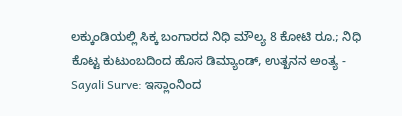ಲಕ್ಕುಂಡಿಯಲ್ಲಿ ಸಿಕ್ಕ ಬಂಗಾರದ ನಿಧಿ ಮೌಲ್ಯ 8 ಕೋಟಿ ರೂ.; ನಿಧಿ ಕೊಟ್ಟ ಕುಟುಂಬದಿಂದ ಹೊಸ ಡಿಮ್ಯಾಂಡ್, ಉತ್ಖನನ ಅಂತ್ಯ -
Sayali Surve: ಇಸ್ಲಾಂನಿಂದ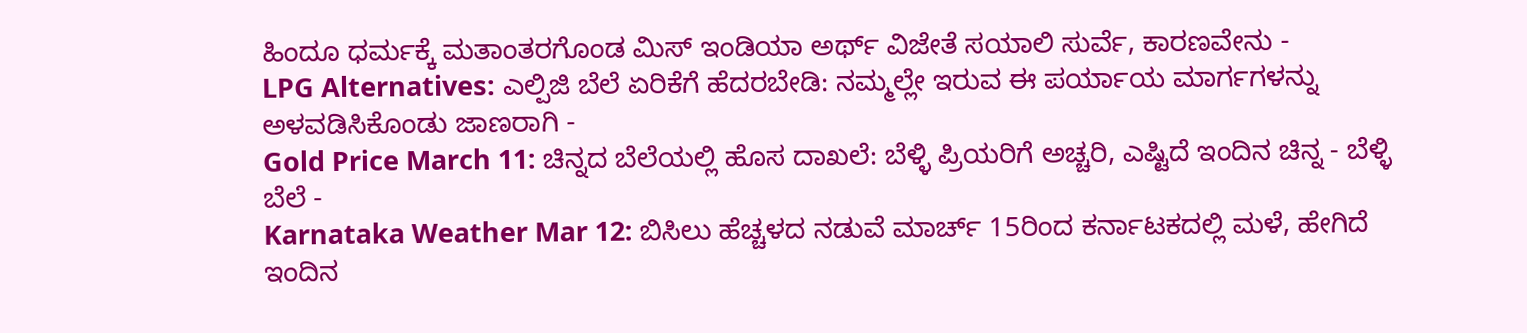ಹಿಂದೂ ಧರ್ಮಕ್ಕೆ ಮತಾಂತರಗೊಂಡ ಮಿಸ್ ಇಂಡಿಯಾ ಅರ್ಥ್ ವಿಜೇತೆ ಸಯಾಲಿ ಸುರ್ವೆ, ಕಾರಣವೇನು -
LPG Alternatives: ಎಲ್ಪಿಜಿ ಬೆಲೆ ಏರಿಕೆಗೆ ಹೆದರಬೇಡಿ: ನಮ್ಮಲ್ಲೇ ಇರುವ ಈ ಪರ್ಯಾಯ ಮಾರ್ಗಗಳನ್ನು ಅಳವಡಿಸಿಕೊಂಡು ಜಾಣರಾಗಿ -
Gold Price March 11: ಚಿನ್ನದ ಬೆಲೆಯಲ್ಲಿ ಹೊಸ ದಾಖಲೆ: ಬೆಳ್ಳಿ ಪ್ರಿಯರಿಗೆ ಅಚ್ಚರಿ, ಎಷ್ಟಿದೆ ಇಂದಿನ ಚಿನ್ನ - ಬೆಳ್ಳಿ ಬೆಲೆ -
Karnataka Weather Mar 12: ಬಿಸಿಲು ಹೆಚ್ಚಳದ ನಡುವೆ ಮಾರ್ಚ್ 15ರಿಂದ ಕರ್ನಾಟಕದಲ್ಲಿ ಮಳೆ, ಹೇಗಿದೆ ಇಂದಿನ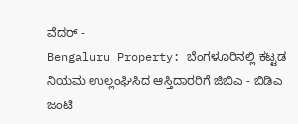ವೆದರ್ -
Bengaluru Property: ಬೆಂಗಳೂರಿನಲ್ಲಿ ಕಟ್ಟಡ ನಿಯಮ ಉಲ್ಲಂಘಿಸಿದ ಆಸ್ತಿದಾರರಿಗೆ ಜಿಬಿಎ - ಬಿಡಿಎ ಜಂಟಿ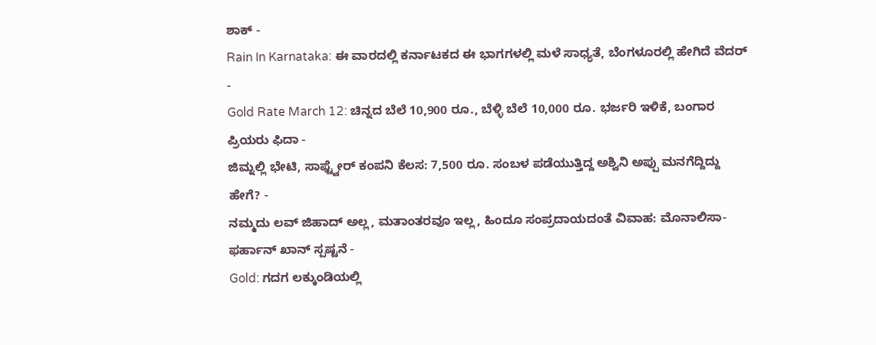ಶಾಕ್ -
Rain In Karnataka: ಈ ವಾರದಲ್ಲಿ ಕರ್ನಾಟಕದ ಈ ಭಾಗಗಳಲ್ಲಿ ಮಳೆ ಸಾಧ್ಯತೆ, ಬೆಂಗಳೂರಲ್ಲಿ ಹೇಗಿದೆ ವೆದರ್ -
Gold Rate March 12: ಚಿನ್ನದ ಬೆಲೆ 10,900 ರೂ., ಬೆಳ್ಳಿ ಬೆಲೆ 10,000 ರೂ. ಭರ್ಜರಿ ಇಳಿಕೆ, ಬಂಗಾರ ಪ್ರಿಯರು ಫಿದಾ -
ಜಿಮ್ನಲ್ಲಿ ಭೇಟಿ, ಸಾಫ್ಟ್ವೇರ್ ಕಂಪನಿ ಕೆಲಸ: 7,500 ರೂ. ಸಂಬಳ ಪಡೆಯುತ್ತಿದ್ದ ಅಶ್ವಿನಿ ಅಪ್ಪು ಮನಗೆದ್ದಿದ್ದು ಹೇಗೆ? -
ನಮ್ಮದು ಲವ್ ಜಿಹಾದ್ ಅಲ್ಲ, ಮತಾಂತರವೂ ಇಲ್ಲ, ಹಿಂದೂ ಸಂಪ್ರದಾಯದಂತೆ ವಿವಾಹ: ಮೊನಾಲಿಸಾ-ಫರ್ಹಾನ್ ಖಾನ್ ಸ್ಪಷ್ಟನೆ -
Gold: ಗದಗ ಲಕ್ಕುಂಡಿಯಲ್ಲಿ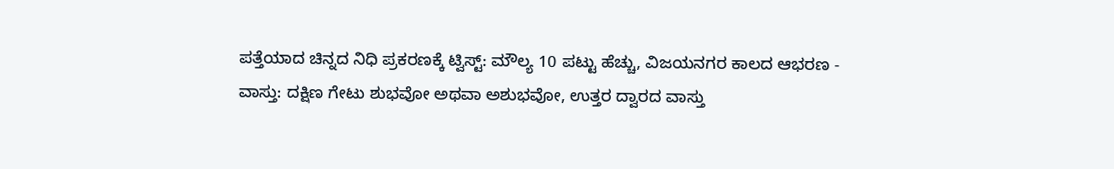ಪತ್ತೆಯಾದ ಚಿನ್ನದ ನಿಧಿ ಪ್ರಕರಣಕ್ಕೆ ಟ್ವಿಸ್ಟ್: ಮೌಲ್ಯ 10 ಪಟ್ಟು ಹೆಚ್ಚು, ವಿಜಯನಗರ ಕಾಲದ ಆಭರಣ -
ವಾಸ್ತು: ದಕ್ಷಿಣ ಗೇಟು ಶುಭವೋ ಅಥವಾ ಅಶುಭವೋ, ಉತ್ತರ ದ್ವಾರದ ವಾಸ್ತು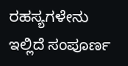ರಹಸ್ಯಗಳೇನು ಇಲ್ಲಿದೆ ಸಂಪೂರ್ಣ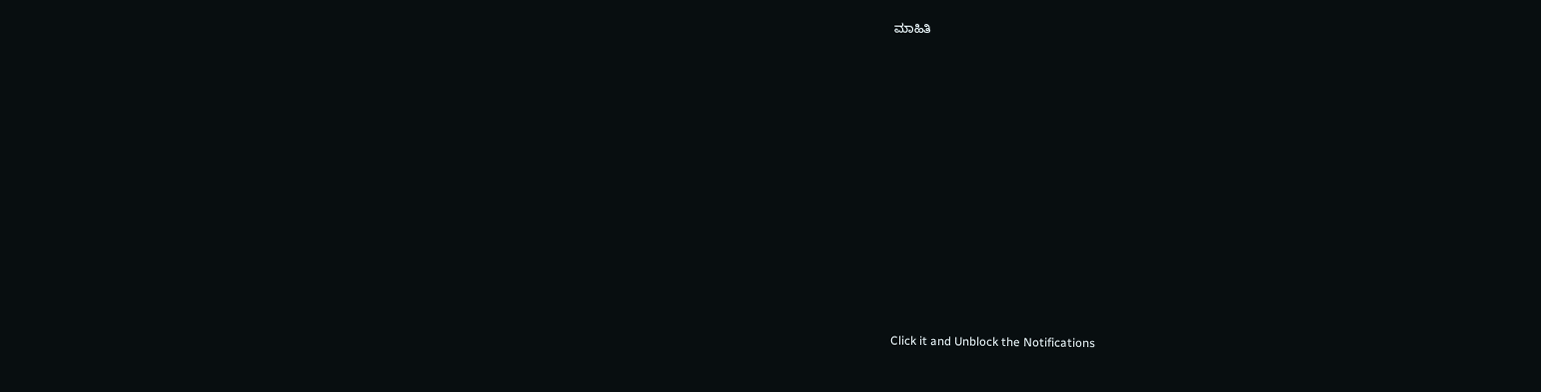ಮಾಹಿತಿ












Click it and Unblock the Notifications